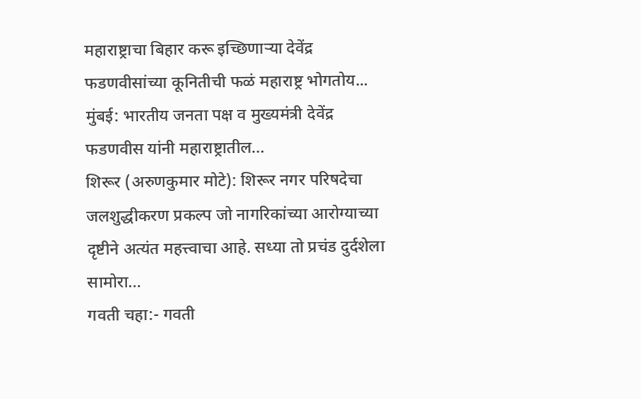महाराष्ट्राचा बिहार करू इच्छिणाऱ्या देवेंद्र फडणवीसांच्या कूनितीची फळं महाराष्ट्र भोगतोय... मुंबई: भारतीय जनता पक्ष व मुख्यमंत्री देवेंद्र फडणवीस यांनी महाराष्ट्रातील…
शिरूर (अरुणकुमार मोटे): शिरूर नगर परिषदेचा जलशुद्धीकरण प्रकल्प जो नागरिकांच्या आरोग्याच्या दृष्टीने अत्यंत महत्त्वाचा आहे. सध्या तो प्रचंड दुर्दशेला सामोरा…
गवती चहा:- गवती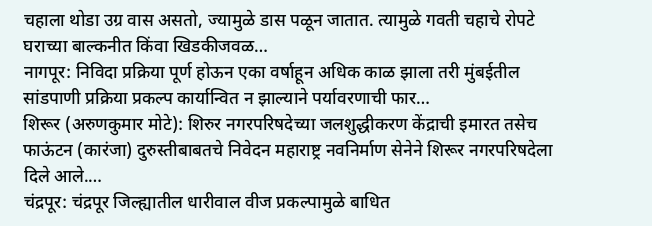चहाला थोडा उग्र वास असतो, ज्यामुळे डास पळून जातात. त्यामुळे गवती चहाचे रोपटे घराच्या बाल्कनीत किंवा खिडकीजवळ…
नागपूर: निविदा प्रक्रिया पूर्ण होऊन एका वर्षाहून अधिक काळ झाला तरी मुंबईतील सांडपाणी प्रक्रिया प्रकल्प कार्यान्वित न झाल्याने पर्यावरणाची फार…
शिरूर (अरुणकुमार मोटे): शिरुर नगरपरिषदेच्या जलशुद्धीकरण केंद्राची इमारत तसेच फाऊंटन (कारंजा) दुरुस्तीबाबतचे निवेदन महाराष्ट्र नवनिर्माण सेनेने शिरूर नगरपरिषदेला दिले आले.…
चंद्रपूर: चंद्रपूर जिल्ह्यातील धारीवाल वीज प्रकल्पामुळे बाधित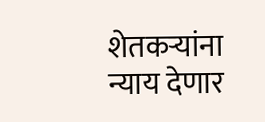शेतकऱ्यांना न्याय देणार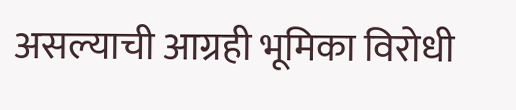असल्याची आग्रही भूमिका विरोधी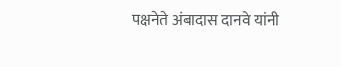पक्षनेते अंबादास दानवे यांनी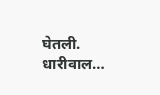घेतली. धारीवाल…